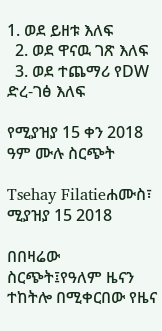1. ወደ ይዘቱ እለፍ
  2. ወደ ዋናዉ ገጽ እለፍ
  3. ወደ ተጨማሪ የDW ድረ-ገፅ እለፍ

የሚያዝያ 15 ቀን 2018 ዓም ሙሉ ስርጭት

Tsehay Filatieሐሙስ፣ ሚያዝያ 15 2018

በበዛሬው ስርጭት፤የዓለም ዜናን ተከትሎ በሚቀርበው የዜና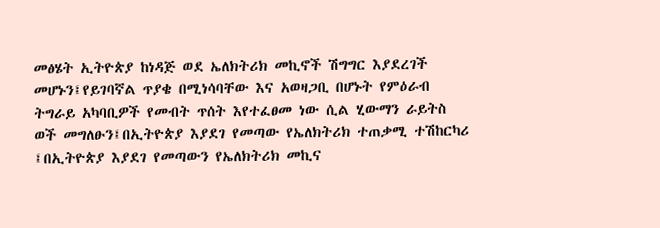መፅሄት ኢትዮጵያ ከነዳጅ ወደ ኤለክትሪክ መኪኖች ሽግግር እያደረገች መሆኑን፤የይገባኛል ጥያቄ በሚነሳባቸው እና አወዛጋቢ በሆኑት የምዕራብ ትግራይ አካባቢዎች የመብት ጥሰት እየተፈፀመ ነው ሲል ሂውማን ራይትስ ወች መግለፁን፤በኢትዮጵያ እያደገ የመጣው የኤለክትሪክ ተጠቃሚ ተሽከርካሪ ፤በኢትዮጵያ እያደገ የመጣውን የኤለክትሪክ መኪና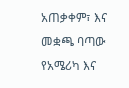አጠቃቀም፣ እና መቋጫ ባጣው የአሜሪካ እና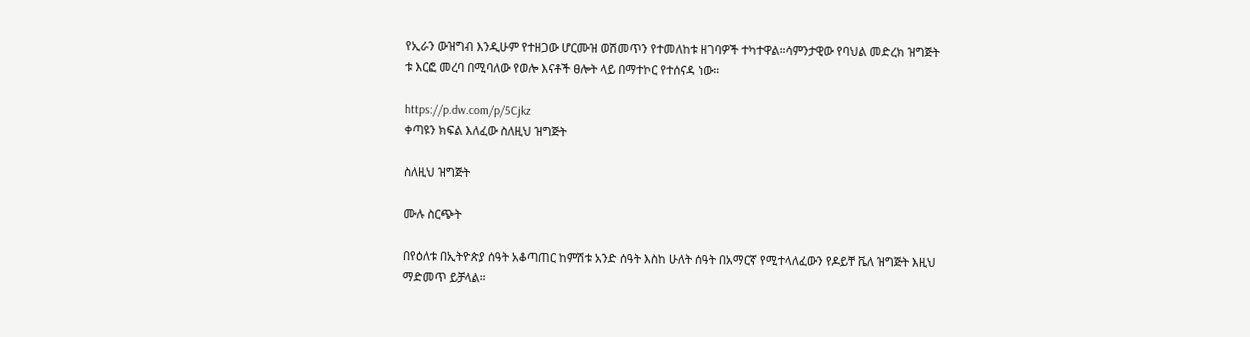የኢራን ውዝግብ እንዲሁም የተዘጋው ሆርሙዝ ወሽመጥን የተመለከቱ ዘገባዎች ተካተዋል።ሳምንታዊው የባህል መድረክ ዝግጅት ቱ እርፎ መረባ በሚባለው የወሎ እናቶች ፀሎት ላይ በማተኮር የተሰናዳ ነው።

https://p.dw.com/p/5Cjkz
ቀጣዩን ክፍል እለፈው ስለዚህ ዝግጅት

ስለዚህ ዝግጅት

ሙሉ ስርጭት

በየዕለቱ በኢትዮጵያ ሰዓት አቆጣጠር ከምሽቱ አንድ ሰዓት እስከ ሁለት ሰዓት በአማርኛ የሚተላለፈውን የዶይቸ ቬለ ዝግጅት እዚህ ማድመጥ ይቻላል።